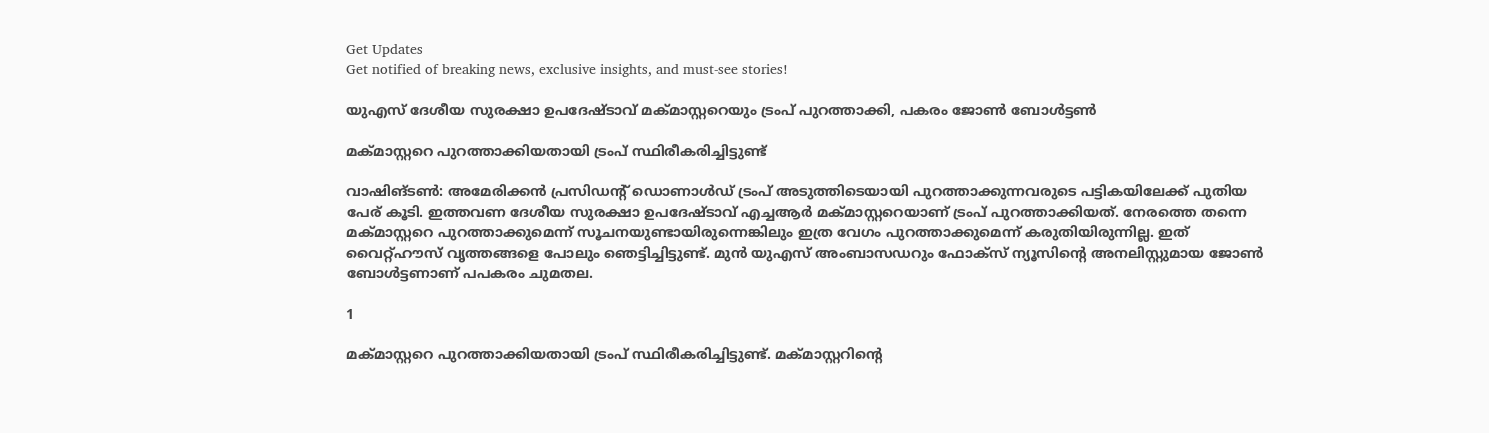Get Updates
Get notified of breaking news, exclusive insights, and must-see stories!

യുഎസ് ദേശീയ സുരക്ഷാ ഉപദേഷ്ടാവ് മക്മാസ്റ്ററെയും ട്രംപ് പുറത്താക്കി, പകരം ജോണ്‍ ബോള്‍ട്ടണ്‍

മക്മാസ്റ്ററെ പുറത്താക്കിയതായി ട്രംപ് സ്ഥിരീകരിച്ചിട്ടുണ്ട്

വാഷിങ്ടണ്‍: അമേരിക്കന്‍ പ്രസിഡന്റ് ഡൊണാള്‍ഡ് ട്രംപ് അടുത്തിടെയായി പുറത്താക്കുന്നവരുടെ പട്ടികയിലേക്ക് പുതിയ പേര് കൂടി. ഇത്തവണ ദേശീയ സുരക്ഷാ ഉപദേഷ്ടാവ് എച്ചആര്‍ മക്മാസ്റ്ററെയാണ് ട്രംപ് പുറത്താക്കിയത്. നേരത്തെ തന്നെ മക്മാസ്റ്ററെ പുറത്താക്കുമെന്ന് സൂചനയുണ്ടായിരുന്നെങ്കിലും ഇത്ര വേഗം പുറത്താക്കുമെന്ന് കരുതിയിരുന്നില്ല. ഇത് വൈറ്റ്ഹൗസ് വൃത്തങ്ങളെ പോലും ഞെട്ടിച്ചിട്ടുണ്ട്. മുന്‍ യുഎസ് അംബാസഡറും ഫോക്‌സ് ന്യൂസിന്റെ അനലിസ്റ്റുമായ ജോണ്‍ ബോള്‍ട്ടണാണ് പപകരം ചുമതല.

1

മക്മാസ്റ്ററെ പുറത്താക്കിയതായി ട്രംപ് സ്ഥിരീകരിച്ചിട്ടുണ്ട്. മക്മാസ്റ്ററിന്റെ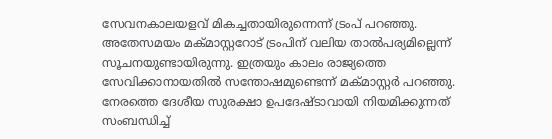സേവനകാലയളവ് മികച്ചതായിരുന്നെന്ന് ട്രംപ് പറഞ്ഞു. അതേസമയം മക്മാസ്റ്ററോട് ട്രംപിന് വലിയ താല്‍പര്യമില്ലെന്ന് സൂചനയുണ്ടായിരുന്നു. ഇത്രയും കാലം രാജ്യത്തെ സേവിക്കാനായതില്‍ സന്തോഷമുണ്ടെന്ന് മക്മാസ്റ്റര്‍ പറഞ്ഞു. നേരത്തെ ദേശീയ സുരക്ഷാ ഉപദേഷ്ടാവായി നിയമിക്കുന്നത് സംബന്ധിച്ച്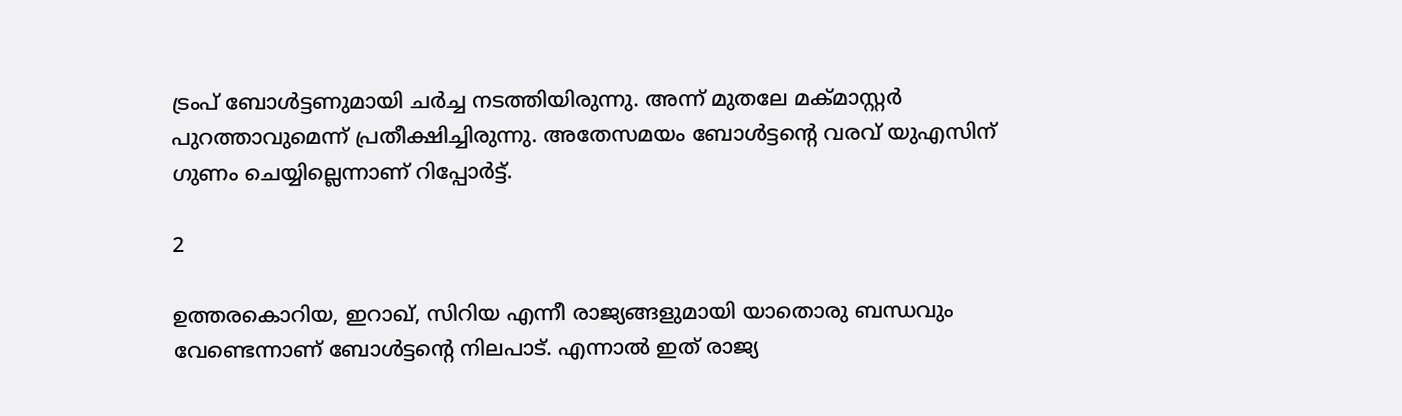ട്രംപ് ബോള്‍ട്ടണുമായി ചര്‍ച്ച നടത്തിയിരുന്നു. അന്ന് മുതലേ മക്മാസ്റ്റര്‍ പുറത്താവുമെന്ന് പ്രതീക്ഷിച്ചിരുന്നു. അതേസമയം ബോള്‍ട്ടന്റെ വരവ് യുഎസിന് ഗുണം ചെയ്യില്ലെന്നാണ് റിപ്പോര്‍ട്ട്.

2

ഉത്തരകൊറിയ, ഇറാഖ്, സിറിയ എന്നീ രാജ്യങ്ങളുമായി യാതൊരു ബന്ധവും വേണ്ടെന്നാണ് ബോള്‍ട്ടന്റെ നിലപാട്. എന്നാല്‍ ഇത് രാജ്യ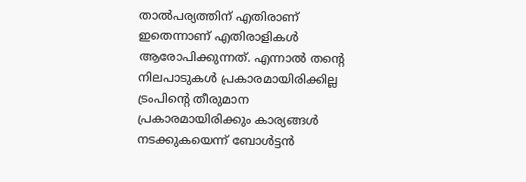താല്‍പര്യത്തിന് എതിരാണ് ഇതെന്നാണ് എതിരാളികള്‍ ആരോപിക്കുന്നത്. എന്നാല്‍ തന്റെ നിലപാടുകള്‍ പ്രകാരമായിരിക്കില്ല ട്രംപിന്റെ തീരുമാന പ്രകാരമായിരിക്കും കാര്യങ്ങള്‍ നടക്കുകയെന്ന് ബോള്‍ട്ടന്‍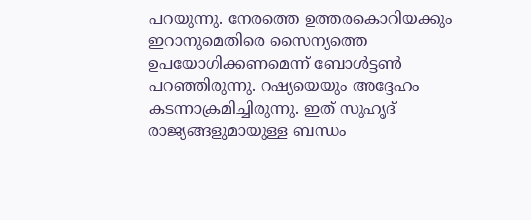പറയുന്നു. നേരത്തെ ഉത്തരകൊറിയക്കും ഇറാനുമെതിരെ സൈന്യത്തെ ഉപയോഗിക്കണമെന്ന് ബോള്‍ട്ടണ്‍ പറഞ്ഞിരുന്നു. റഷ്യയെയും അദ്ദേഹം കടന്നാക്രമിച്ചിരുന്നു. ഇത് സുഹൃദ് രാജ്യങ്ങളുമായുള്ള ബന്ധം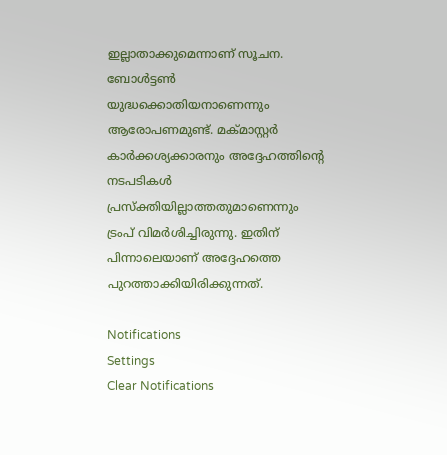ഇല്ലാതാക്കുമെന്നാണ് സൂചന. ബോള്‍ട്ടണ്‍ യുദ്ധക്കൊതിയനാണെന്നും ആരോപണമുണ്ട്. മക്മാസ്റ്റര്‍ കാര്‍ക്കശ്യക്കാരനും അദ്ദേഹത്തിന്റെ നടപടികള്‍ പ്രസ്‌ക്തിയില്ലാത്തതുമാണെന്നും ട്രംപ് വിമര്‍ശിച്ചിരുന്നു. ഇതിന് പിന്നാലെയാണ് അദ്ദേഹത്തെ പുറത്താക്കിയിരിക്കുന്നത്.

Notifications
Settings
Clear Notifications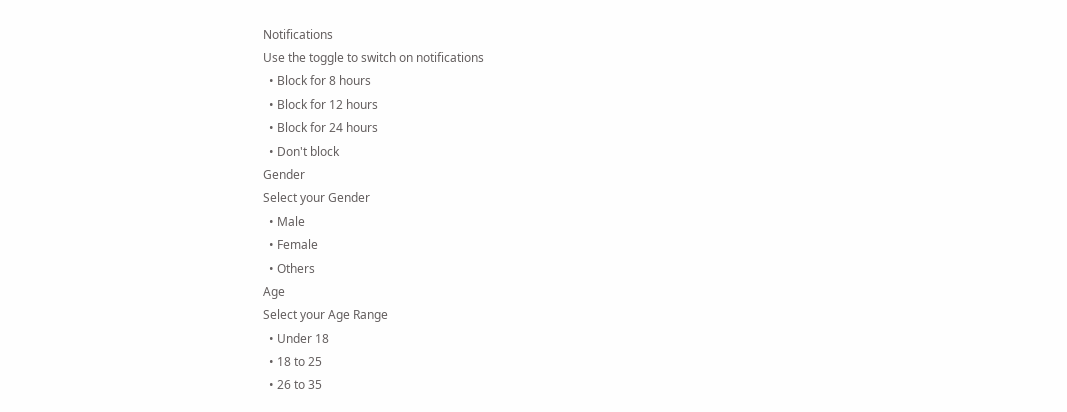Notifications
Use the toggle to switch on notifications
  • Block for 8 hours
  • Block for 12 hours
  • Block for 24 hours
  • Don't block
Gender
Select your Gender
  • Male
  • Female
  • Others
Age
Select your Age Range
  • Under 18
  • 18 to 25
  • 26 to 35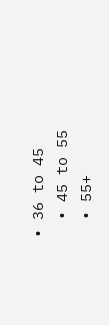• 36 to 45
  • 45 to 55
  • 55+